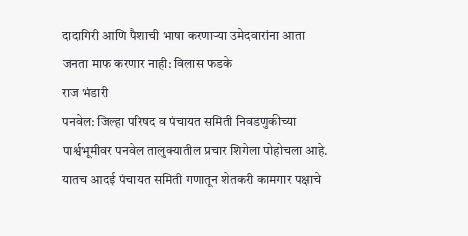दादागिरी आणि पैशाची भाषा करणाऱ्या उमेदवारांना आता जनता माफ करणार नाही: विलास फडके
राज भंडारी
पनवेल: जिल्हा परिषद व पंचायत समिती निवडणुकीच्या पार्श्वभूमीवर पनवेल तालुक्यातील प्रचार शिगेला पोहोचला आहे. यातच आदई पंचायत समिती गणातून शेतकरी कामगार पक्षाचे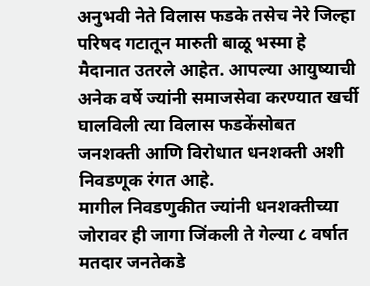अनुभवी नेते विलास फडके तसेच नेरे जिल्हा परिषद गटातून मारुती बाळू भस्मा हे मैदानात उतरले आहेत. आपल्या आयुष्याची अनेक वर्षे ज्यांनी समाजसेवा करण्यात खर्ची घालविली त्या विलास फडकेंसोबत जनशक्ती आणि विरोधात धनशक्ती अशी निवडणूक रंगत आहे.
मागील निवडणुकीत ज्यांनी धनशक्तीच्या जोरावर ही जागा जिंकली ते गेल्या ८ वर्षात मतदार जनतेकडे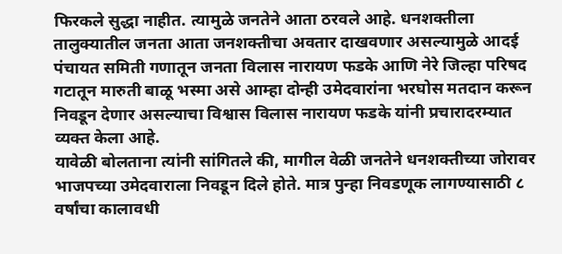फिरकले सुद्धा नाहीत. त्यामुळे जनतेने आता ठरवले आहे. धनशक्तीला तालुक्यातील जनता आता जनशक्तीचा अवतार दाखवणार असल्यामुळे आदई पंचायत समिती गणातून जनता विलास नारायण फडके आणि नेरे जिल्हा परिषद गटातून मारुती बाळू भस्मा असे आम्हा दोन्ही उमेदवारांना भरघोस मतदान करून निवडून देणार असल्याचा विश्वास विलास नारायण फडके यांनी प्रचारादरम्यात व्यक्त केला आहे.
यावेळी बोलताना त्यांनी सांगितले की, मागील वेळी जनतेने धनशक्तीच्या जोरावर भाजपच्या उमेदवाराला निवडून दिले होते. मात्र पुन्हा निवडणूक लागण्यासाठी ८ वर्षांचा कालावधी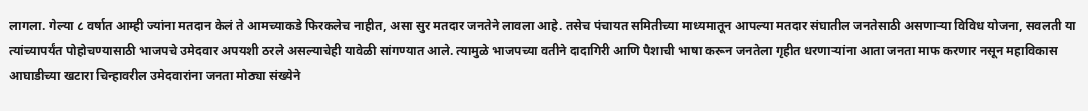लागला. गेल्या ८ वर्षात आम्ही ज्यांना मतदान केलं ते आमच्याकडे फिरकलेच नाहीत, असा सुर मतदार जनतेने लावला आहे. तसेच पंचायत समितीच्या माध्यमातून आपल्या मतदार संघातील जनतेसाठी असणाऱ्या विविध योजना, सवलती या त्यांच्यापर्यंत पोहोचण्यासाठी भाजपचे उमेदवार अपयशी ठरले असल्याचेही यावेळी सांगण्यात आले. त्यामुळे भाजपच्या वतीने दादागिरी आणि पैशाची भाषा करून जनतेला गृहीत धरणाऱ्यांना आता जनता माफ करणार नसून महाविकास आघाडीच्या खटारा चिन्हावरील उमेदवारांना जनता मोठ्या संख्येने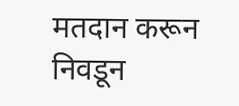मतदान करून निवडून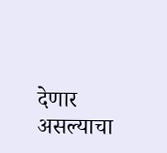देणार असल्याचा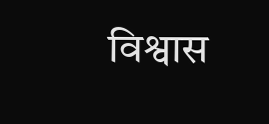विश्वास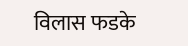विलास फडके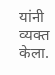यांनी व्यक्त केला.